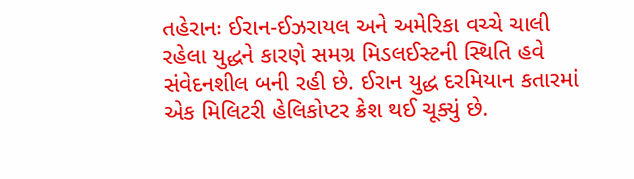તહેરાનઃ ઈરાન-ઈઝરાયલ અને અમેરિકા વચ્ચે ચાલી રહેલા યુદ્ધને કારણે સમગ્ર મિડલઈસ્ટની સ્થિતિ હવે સંવેદનશીલ બની રહી છે. ઈરાન યુદ્ધ દરમિયાન કતારમાં એક મિલિટરી હેલિકોપ્ટર ક્રેશ થઈ ચૂક્યું છે.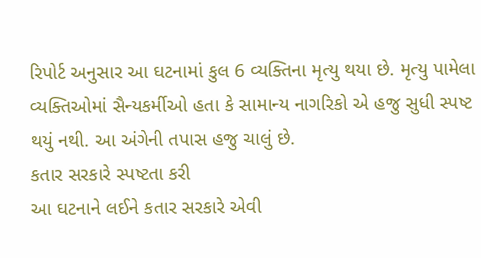રિપોર્ટ અનુસાર આ ઘટનામાં કુલ 6 વ્યક્તિના મૃત્યુ થયા છે. મૃત્યુ પામેલા વ્યક્તિઓમાં સૈન્યકર્મીઓ હતા કે સામાન્ય નાગરિકો એ હજુ સુધી સ્પષ્ટ થયું નથી. આ અંગેની તપાસ હજુ ચાલું છે.
કતાર સરકારે સ્પષ્ટતા કરી
આ ઘટનાને લઈને કતાર સરકારે એવી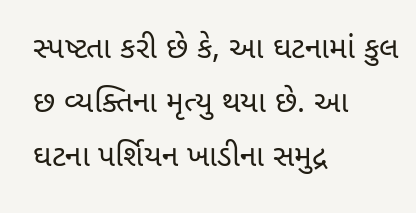સ્પષ્ટતા કરી છે કે, આ ઘટનામાં કુલ છ વ્યક્તિના મૃત્યુ થયા છે. આ ઘટના પર્શિયન ખાડીના સમુદ્ર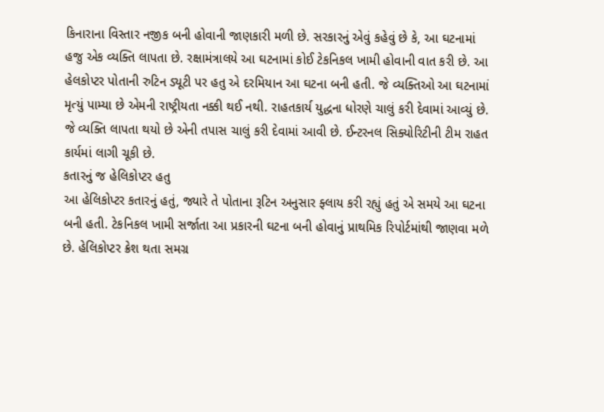કિનારાના વિસ્તાર નજીક બની હોવાની જાણકારી મળી છે. સરકારનું એવું કહેવું છે કે, આ ઘટનામાં હજુ એક વ્યક્તિ લાપતા છે. રક્ષામંત્રાલયે આ ઘટનામાં કોઈ ટેકનિકલ ખામી હોવાની વાત કરી છે. આ હેલકોપ્ટર પોતાની રુટિન ડ્યૂટી પર હતુ એ દરમિયાન આ ઘટના બની હતી. જે વ્યક્તિઓ આ ઘટનામાં મૃત્યું પામ્યા છે એમની રાષ્ટ્રીયતા નક્કી થઈ નથી. રાહતકાર્ય યુદ્ધના ધોરણે ચાલું કરી દેવામાં આવ્યું છે. જે વ્યક્તિ લાપતા થયો છે એની તપાસ ચાલું કરી દેવામાં આવી છે. ઈન્ટરનલ સિક્યોરિટીની ટીમ રાહત કાર્યમાં લાગી ચૂકી છે.
કતારનું જ હેલિકોપ્ટર હતુ
આ હેલિકોપ્ટર કતારનું હતું, જ્યારે તે પોતાના રૂટિન અનુસાર ફ્લાય કરી રહ્યું હતું એ સમયે આ ઘટના બની હતી. ટેકનિકલ ખામી સર્જાતા આ પ્રકારની ઘટના બની હોવાનું પ્રાથમિક રિપોર્ટમાંથી જાણવા મળે છે. હેલિકોપ્ટર ક્રેશ થતા સમગ્ર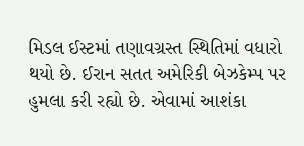મિડલ ઈસ્ટમાં તણાવગ્રસ્ત સ્થિતિમાં વધારો થયો છે. ઈરાન સતત અમેરિકી બેઝકેમ્પ પર હુમલા કરી રહ્યો છે. એવામાં આશંકા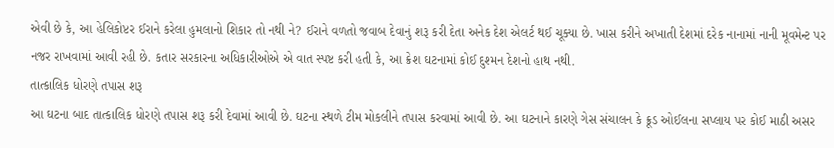એવી છે કે, આ હેલિકોપ્ટર ઈરાને કરેલા હુમલાનો શિકાર તો નથી ને? ઈરાને વળતો જવાબ દેવાનું શરૂ કરી દેતા અનેક દેશ એલર્ટ થઈ ચૂક્યા છે. ખાસ કરીને અખાતી દેશમાં દરેક નાનામાં નાની મૂવમેન્ટ પર નજર રાખવામાં આવી રહી છે. કતાર સરકારના અધિકારીઓએ એ વાત સ્પષ્ટ કરી હતી કે, આ ક્રેશ ઘટનામાં કોઈ દુશ્મન દેશનો હાથ નથી.
તાત્કાલિક ધોરણે તપાસ શરૂ
આ ઘટના બાદ તાત્કાલિક ધોરણે તપાસ શરૂ કરી દેવામાં આવી છે. ઘટના સ્થળે ટીમ મોકલીને તપાસ કરવામાં આવી છે. આ ઘટનાને કારણે ગેસ સંચાલન કે ક્રૂડ ઓઈલના સપ્લાય પર કોઈ માઠી અસર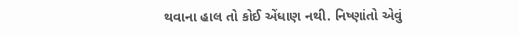થવાના હાલ તો કોઈ એંધાણ નથી. નિષ્ણાંતો એવું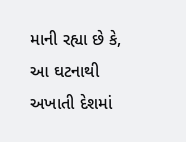માની રહ્યા છે કે, આ ઘટનાથી અખાતી દેશમાં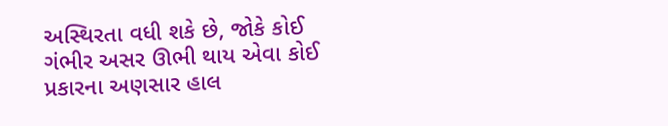અસ્થિરતા વધી શકે છે, જોકે કોઈ ગંભીર અસર ઊભી થાય એવા કોઈ પ્રકારના અણસાર હાલ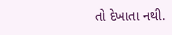તો દેખાતા નથી.